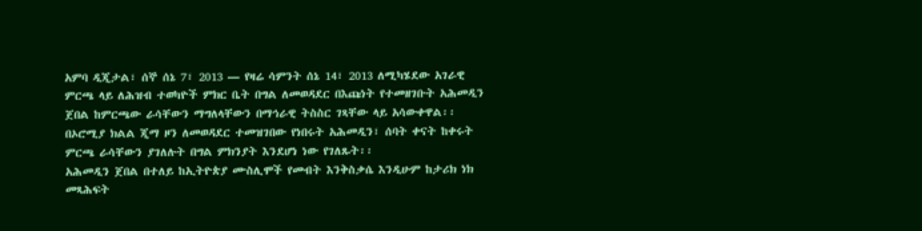አምባ ዲጂታል፣ ሰኞ ሰኔ 7፣ 2013 ― የዛሬ ሳምንት ሰኔ 14፣ 2013 ለሚካሄደው አገራዊ ምርጫ ላይ ለሕዝብ ተወካዮች ምክር ቤት በግል ለመወዳደር በእጩነት የተመዘገቡት አሕመዲን ጀበል ከምርጫው ራሳቸውን ማግለላቸውን በማኅራዊ ትስስር ገጻቸው ላይ አሳውቀዋል፡፡
በኦሮሚያ ክልል ጂማ ዞን ለመወዳደር ተመዝገበው የነበሩት አሕመዲን፣ ሰባት ቀናት ከቀሩት ምርጫ ራሳቸውን ያገለሉት በግል ምክንያት እንደሆነ ነው የገለጹት፡፡
አሕመዲን ጀበል በተለይ ከኢትዮጵያ ሙስሊሞች የመብት እንቅስቃሴ እንዲሁም ከታሪክ ነክ መጻሕፍት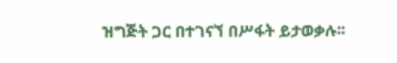ዝግጅት ጋር በተገናኘ በሥፋት ይታወቃሉ፡፡